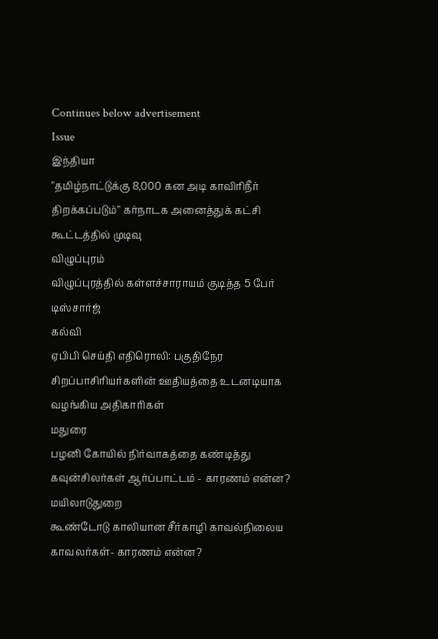Continues below advertisement
Issue
இந்தியா
"தமிழ்நாட்டுக்கு 8,000 கன அடி காவிரிநீர் திறக்கப்படும்" கர்நாடக அனைத்துக் கட்சி கூட்டத்தில் முடிவு
விழுப்புரம்
விழுப்புரத்தில் கள்ளச்சாராயம் குடித்த 5 பேர் டிஸ்சார்ஜ்
கல்வி
ஏபிபி செய்தி எதிரொலி: பகுதிநேர சிறப்பாசிரியர்களின் ஊதியத்தை உடனடியாக வழங்கிய அதிகாரிகள்
மதுரை
பழனி கோயில் நிர்வாகத்தை கண்டித்து கவுன்சிலர்கள் ஆர்ப்பாட்டம் - காரணம் என்ன?
மயிலாடுதுறை
கூண்டோடு காலியான சீர்காழி காவல்நிலைய காவலர்கள்- காரணம் என்ன?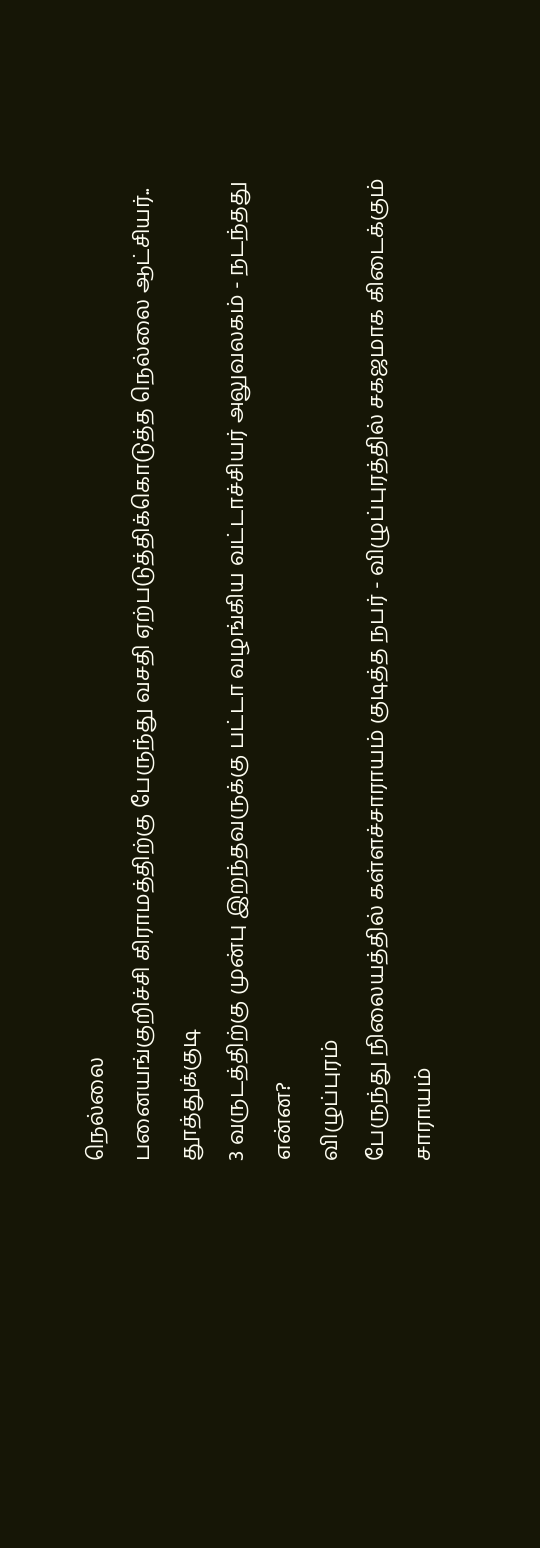நெல்லை
பனையங்குறிச்சி கிராமத்திற்கு பேருந்து வசதி ஏற்படுத்திக்கொடுத்த நெல்லை ஆட்சியர்..
தூத்துக்குடி
3 வருடத்திற்கு முன்பு இறந்தவருக்கு பட்டா வழங்கிய வட்டாச்சியர் அலுவலகம் - நடந்தது என்ன?
விழுப்புரம்
பேருந்து நிலையத்தில் கள்ளச்சாராயம் குடித்த நபர் - விழுப்புரத்தில் சகஜமாக கிடைக்கும் சாராயம்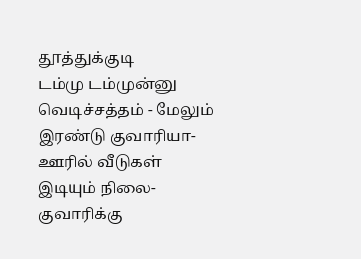தூத்துக்குடி
டம்மு டம்முன்னு வெடிச்சத்தம் - மேலும் இரண்டு குவாரியா- ஊரில் வீடுகள் இடியும் நிலை- குவாரிக்கு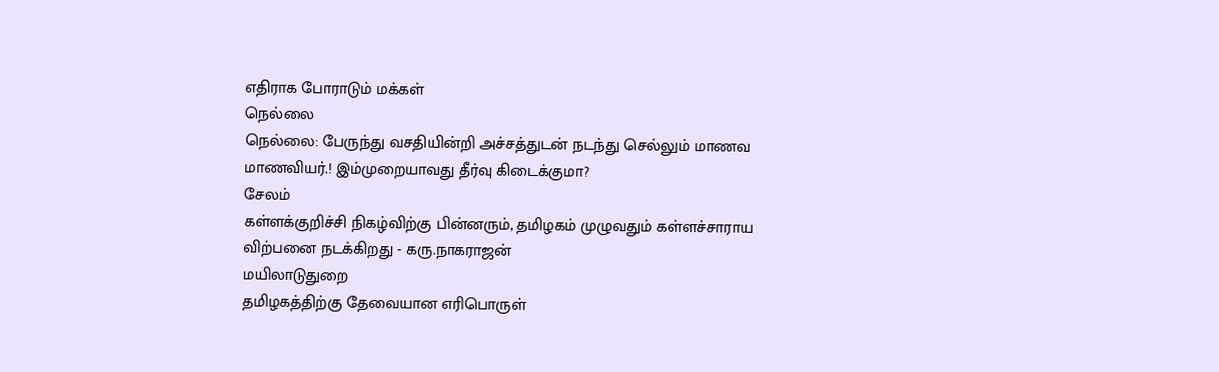எதிராக போராடும் மக்கள்
நெல்லை
நெல்லை: பேருந்து வசதியின்றி அச்சத்துடன் நடந்து செல்லும் மாணவ மாணவியர்.! இம்முறையாவது தீர்வு கிடைக்குமா?
சேலம்
கள்ளக்குறிச்சி நிகழ்விற்கு பின்னரும், தமிழகம் முழுவதும் கள்ளச்சாராய விற்பனை நடக்கிறது - கரு.நாகராஜன்
மயிலாடுதுறை
தமிழகத்திற்கு தேவையான எரிபொருள்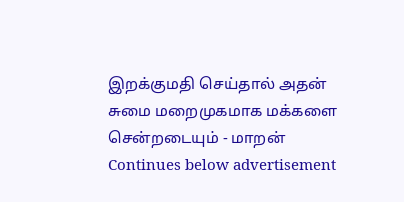இறக்குமதி செய்தால் அதன் சுமை மறைமுகமாக மக்களை சென்றடையும் - மாறன்
Continues below advertisement